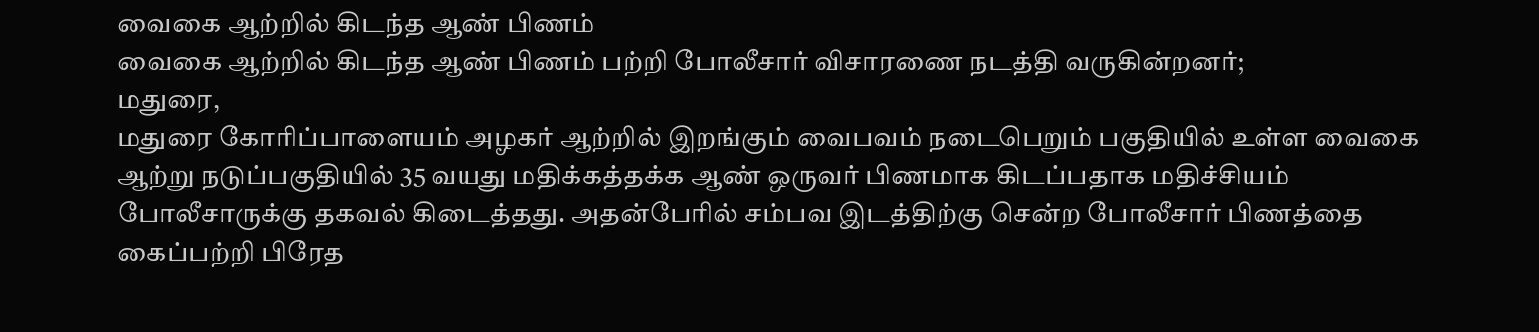வைகை ஆற்றில் கிடந்த ஆண் பிணம்
வைகை ஆற்றில் கிடந்த ஆண் பிணம் பற்றி போலீசார் விசாரணை நடத்தி வருகின்றனர்;
மதுரை,
மதுரை கோரிப்பாளையம் அழகர் ஆற்றில் இறங்கும் வைபவம் நடைபெறும் பகுதியில் உள்ள வைகை ஆற்று நடுப்பகுதியில் 35 வயது மதிக்கத்தக்க ஆண் ஒருவர் பிணமாக கிடப்பதாக மதிச்சியம் போலீசாருக்கு தகவல் கிடைத்தது. அதன்பேரில் சம்பவ இடத்திற்கு சென்ற போலீசார் பிணத்தை கைப்பற்றி பிரேத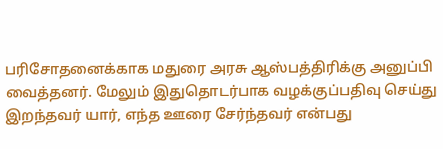பரிசோதனைக்காக மதுரை அரசு ஆஸ்பத்திரிக்கு அனுப்பி வைத்தனர். மேலும் இதுதொடர்பாக வழக்குப்பதிவு செய்து இறந்தவர் யார், எந்த ஊரை சேர்ந்தவர் என்பது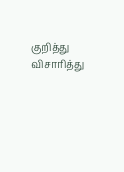குறித்து விசாரித்து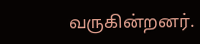வருகின்றனர்.